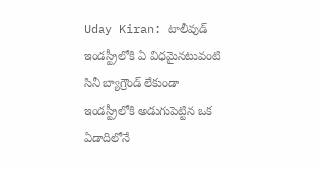Uday Kiran: టాలీవుడ్ ఇండస్ట్రీలోకి ఏ విధమైనటువంటి సినీ బ్యాగ్రౌండ్ లేకుండా ఇండస్ట్రీలోకి అడుగుపెట్టిన ఒక ఏడాదిలోనే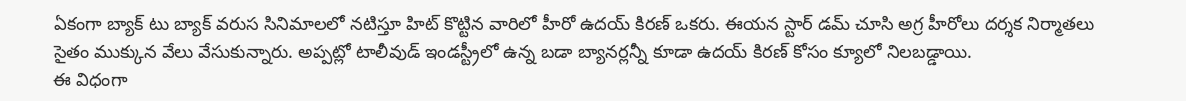ఏకంగా బ్యాక్ టు బ్యాక్ వరుస సినిమాలలో నటిస్తూ హిట్ కొట్టిన వారిలో హీరో ఉదయ్ కిరణ్ ఒకరు. ఈయన స్టార్ డమ్ చూసి అగ్ర హీరోలు దర్శక నిర్మాతలు సైతం ముక్కున వేలు వేసుకున్నారు. అప్పట్లో టాలీవుడ్ ఇండస్ట్రీలో ఉన్న బడా బ్యానర్లన్నీ కూడా ఉదయ్ కిరణ్ కోసం క్యూలో నిలబడ్డాయి.
ఈ విధంగా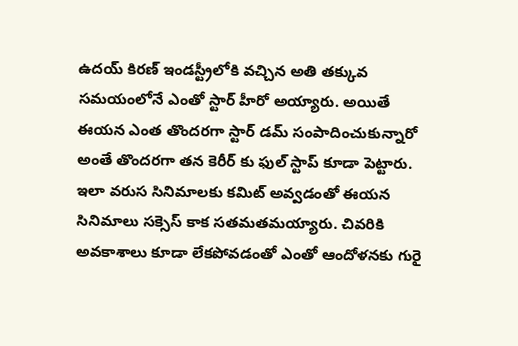ఉదయ్ కిరణ్ ఇండస్ట్రీలోకి వచ్చిన అతి తక్కువ సమయంలోనే ఎంతో స్టార్ హీరో అయ్యారు. అయితే ఈయన ఎంత తొందరగా స్టార్ డమ్ సంపాదించుకున్నారో అంతే తొందరగా తన కెరీర్ కు ఫుల్ స్టాప్ కూడా పెట్టారు. ఇలా వరుస సినిమాలకు కమిట్ అవ్వడంతో ఈయన సినిమాలు సక్సెస్ కాక సతమతమయ్యారు. చివరికి అవకాశాలు కూడా లేకపోవడంతో ఎంతో ఆందోళనకు గురై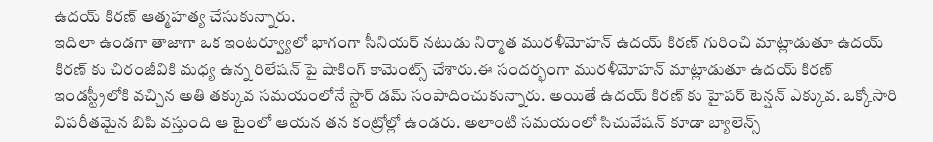ఉదయ్ కిరణ్ ఆత్మహత్య చేసుకున్నారు.
ఇదిలా ఉండగా తాజాగా ఒక ఇంటర్వ్యూలో భాగంగా సీనియర్ నటుడు నిర్మాత మురళీమోహన్ ఉదయ్ కిరణ్ గురించి మాట్లాడుతూ ఉదయ్ కిరణ్ కు చిరంజీవికి మధ్య ఉన్న రిలేషన్ పై షాకింగ్ కామెంట్స్ చేశారు.ఈ సందర్భంగా మురళీమోహన్ మాట్లాడుతూ ఉదయ్ కిరణ్ ఇండస్ట్రీలోకి వచ్చిన అతి తక్కువ సమయంలోనే స్టార్ డమ్ సంపాదించుకున్నారు. అయితే ఉదయ్ కిరణ్ కు హైపర్ టెన్షన్ ఎక్కువ. ఒక్కోసారి విపరీతమైన బిపి వస్తుంది ఆ టైంలో ఆయన తన కంట్రోల్లో ఉండరు. అలాంటి సమయంలో సిచువేషన్ కూడా బ్యాలెన్స్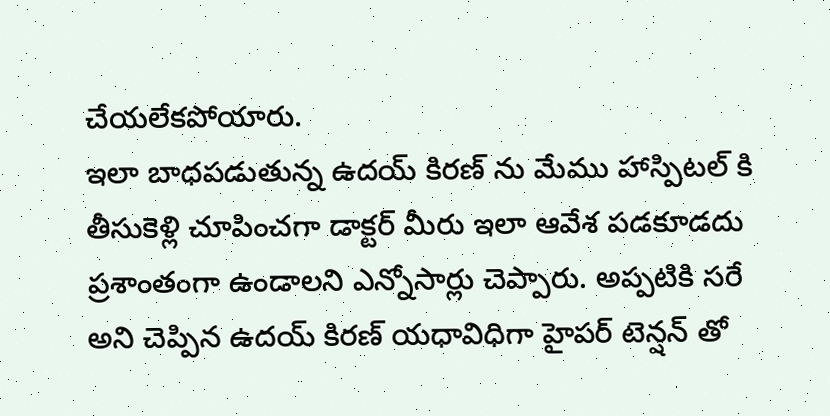చేయలేకపోయారు.
ఇలా బాధపడుతున్న ఉదయ్ కిరణ్ ను మేము హాస్పిటల్ కి తీసుకెళ్లి చూపించగా డాక్టర్ మీరు ఇలా ఆవేశ పడకూడదు ప్రశాంతంగా ఉండాలని ఎన్నోసార్లు చెప్పారు. అప్పటికి సరే అని చెప్పిన ఉదయ్ కిరణ్ యధావిధిగా హైపర్ టెన్షన్ తో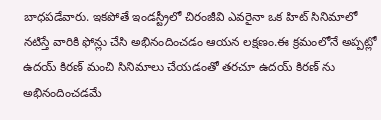బాధపడేవారు. ఇకపోతే ఇండస్ట్రీలో చిరంజీవి ఎవరైనా ఒక హిట్ సినిమాలో నటిస్తే వారికి ఫోన్లు చేసి అభినందించడం ఆయన లక్షణం.ఈ క్రమంలోనే అప్పట్లో ఉదయ్ కిరణ్ మంచి సినిమాలు చేయడంతో తరచూ ఉదయ్ కిరణ్ ను అభినందించడమే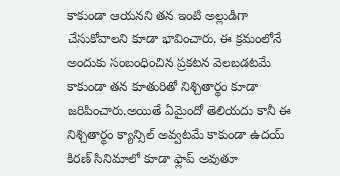కాకుండా ఆయనని తన ఇంటి అల్లుడిగా చేసుకోవాలని కూడా భావించారు. ఈ క్రమంలోనే అందుకు సంబంధించిన ప్రకటన వెలబడటమే కాకుండా తన కూతురితో నిశ్చితార్థం కూడా జరిపించారు.అయితే ఏమైందో తెలియదు కానీ ఈ నిశ్చితార్థం క్యాన్సిల్ అవ్వటమే కాకుండా ఉదయ్ కిరణ్ సినిమాలో కూడా ఫ్లాప్ అవుతూ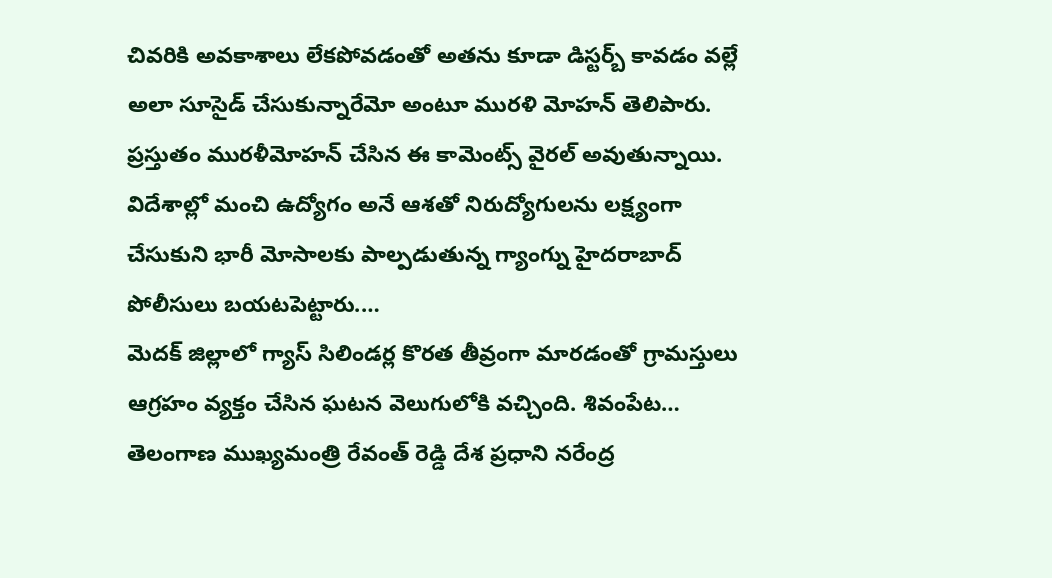చివరికి అవకాశాలు లేకపోవడంతో అతను కూడా డిస్టర్బ్ కావడం వల్లే అలా సూసైడ్ చేసుకున్నారేమో అంటూ మురళి మోహన్ తెలిపారు. ప్రస్తుతం మురళీమోహన్ చేసిన ఈ కామెంట్స్ వైరల్ అవుతున్నాయి.
విదేశాల్లో మంచి ఉద్యోగం అనే ఆశతో నిరుద్యోగులను లక్ష్యంగా చేసుకుని భారీ మోసాలకు పాల్పడుతున్న గ్యాంగ్ను హైదరాబాద్ పోలీసులు బయటపెట్టారు.…
మెదక్ జిల్లాలో గ్యాస్ సిలిండర్ల కొరత తీవ్రంగా మారడంతో గ్రామస్తులు ఆగ్రహం వ్యక్తం చేసిన ఘటన వెలుగులోకి వచ్చింది. శివంపేట…
తెలంగాణ ముఖ్యమంత్రి రేవంత్ రెడ్డి దేశ ప్రధాని నరేంద్ర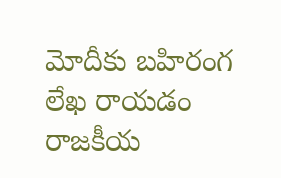మోదీకు బహిరంగ లేఖ రాయడం రాజకీయ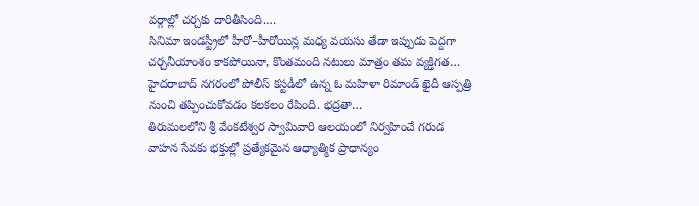వర్గాల్లో చర్చకు దారితీసింది.…
సినిమా ఇండస్ట్రీలో హీరో–హీరోయిన్ల మధ్య వయసు తేడా ఇప్పుడు పెద్దగా చర్చనీయాంశం కాకపోయినా, కొంతమంది నటులు మాత్రం తమ వ్యక్తిగత…
హైదరాబాద్ నగరంలో పోలీస్ కస్టడీలో ఉన్న ఓ మహిళా రిమాండ్ ఖైదీ ఆస్పత్రి నుంచి తప్పించుకోవడం కలకలం రేపింది. భద్రతా…
తిరుమలలోని శ్రీ వేంకటేశ్వర స్వామివారి ఆలయంలో నిర్వహించే గరుడ వాహన సేవకు భక్తుల్లో ప్రత్యేకమైన ఆధ్యాత్మిక ప్రాధాన్యం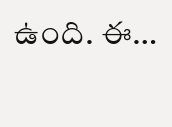ఉంది. ఈ…